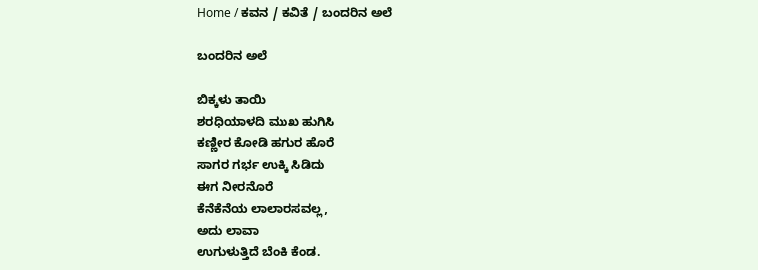Home / ಕವನ / ಕವಿತೆ / ಬಂದರಿನ ಅಲೆ

ಬಂದರಿನ ಅಲೆ

ಬಿಕ್ಕಳು ತಾಯಿ
ಶರಧಿಯಾಳದಿ ಮುಖ ಹುಗಿಸಿ
ಕಣ್ಣೀರ ಕೋಡಿ ಹಗುರ ಹೊರೆ
ಸಾಗರ ಗರ್ಭ ಉಕ್ಕಿ ಸಿಡಿದು
ಈಗ ನೀರನೊರೆ
ಕೆನೆಕೆನೆಯ ಲಾಲಾರಸವಲ್ಲ,
ಅದು ಲಾವಾ
ಉಗುಳುತ್ತಿದೆ ಬೆಂಕಿ ಕೆಂಡ.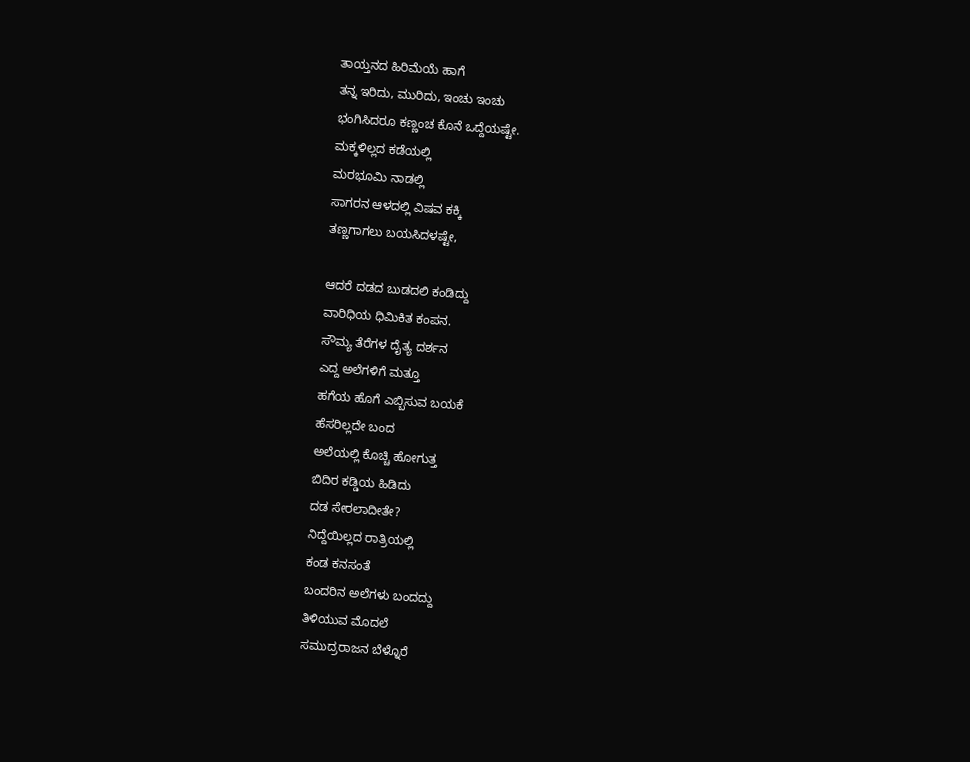ತಾಯ್ತನದ ಹಿರಿಮೆಯೆ ಹಾಗೆ
ತನ್ನ ಇರಿದು, ಮುರಿದು, ಇಂಚು ಇಂಚು
ಭಂಗಿಸಿದರೂ ಕಣ್ಣಂಚ ಕೊನೆ ಒದ್ದೆಯಷ್ಟೇ.
ಮಕ್ಕಳಿಲ್ಲದ ಕಡೆಯಲ್ಲಿ
ಮರಭೂಮಿ ನಾಡಲ್ಲಿ
ಸಾಗರನ ಆಳದಲ್ಲಿ ವಿಷವ ಕಕ್ಕಿ
ತಣ್ಣಗಾಗಲು ಬಯಸಿದಳಷ್ಟೇ,

ಆದರೆ ದಡದ ಬುಡದಲಿ ಕಂಡಿದ್ದು
ವಾರಿಧಿಯ ಧಿಮಿಕಿತ ಕಂಪನ.
ಸೌಮ್ಯ ತೆರೆಗಳ ದೈತ್ಯ ದರ್ಶನ
ಎದ್ದ ಅಲೆಗಳಿಗೆ ಮತ್ತೂ
ಹಗೆಯ ಹೊಗೆ ಎಬ್ಬಿಸುವ ಬಯಕೆ
ಹೆಸರಿಲ್ಲದೇ ಬಂದ
ಅಲೆಯಲ್ಲಿ ಕೊಚ್ಚಿ ಹೋಗುತ್ತ
ಬಿದಿರ ಕಡ್ಡಿಯ ಹಿಡಿದು
ದಡ ಸೇರಲಾದೀತೇ?
ನಿದ್ದೆಯಿಲ್ಲದ ರಾತ್ರಿಯಲ್ಲಿ
ಕಂಡ ಕನಸಂತೆ
ಬಂದರಿನ ಅಲೆಗಳು ಬಂದದ್ದು
ತಿಳಿಯುವ ಮೊದಲೆ
ಸಮುದ್ರರಾಜನ ಬೆಳ್ನೊರೆ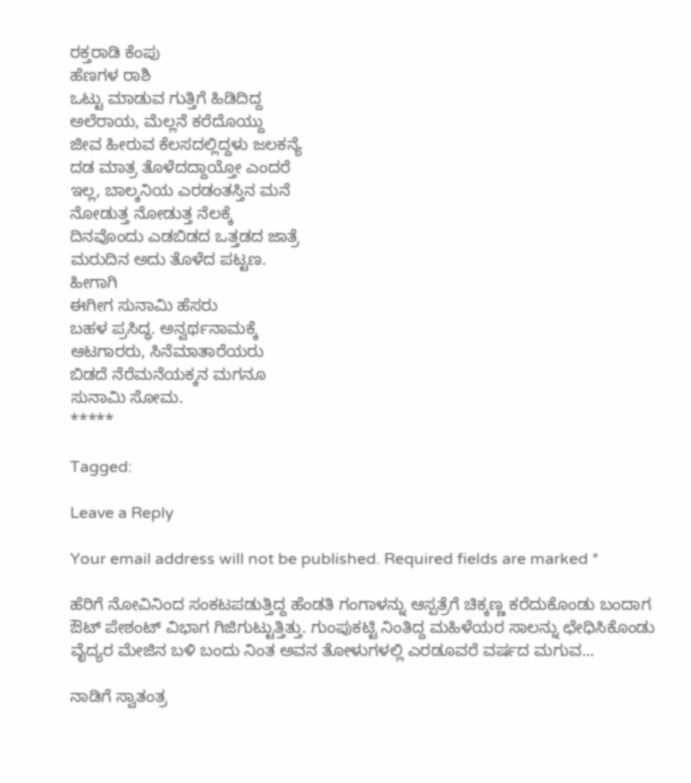ರಕ್ತರಾಡಿ ಕೆಂಪು
ಹೆಣಗಳ ರಾಶಿ
ಒಟ್ಟು ಮಾಡುವ ಗುತ್ತಿಗೆ ಹಿಡಿದಿದ್ದ
ಅಲೆರಾಯ, ಮೆಲ್ಲನೆ ಕರೆದೊಯ್ದು
ಜೀವ ಹೀರುವ ಕೆಲಸದಲ್ಲಿದ್ದಳು ಜಲಕನ್ಯೆ
ದಡ ಮಾತ್ರ ತೊಳೆದದ್ದಾಯ್ತೋ ಎಂದರೆ
ಇಲ್ಲ, ಬಾಲ್ಕನಿಯ ಎರಡಂತಸ್ತಿನ ಮನೆ
ನೋಡುತ್ತ ನೋಡುತ್ತ ನೆಲಕ್ಕೆ
ದಿನವೊಂದು ಎಡಬಿಡದ ಒತ್ತಡದ ಜಾತ್ರೆ
ಮರುದಿನ ಅದು ತೊಳೆದ ಪಟ್ಟಣ.
ಹೀಗಾಗಿ
ಈಗೀಗ ಸುನಾಮಿ ಹೆಸರು
ಬಹಳ ಪ್ರಸಿದ್ಧ. ಅನ್ವರ್ಥನಾಮಕ್ಕೆ
ಆಟಗಾರರು, ಸಿನೆಮಾತಾರೆಯರು
ಬಿಡದೆ ನೆರೆಮನೆಯಕ್ಕನ ಮಗನೂ
ಸುನಾಮಿ ಸೋಮ.
*****

Tagged:

Leave a Reply

Your email address will not be published. Required fields are marked *

ಹೆರಿಗೆ ನೋವಿನಿಂದ ಸಂಕಟಪಡುತ್ತಿದ್ದ ಹೆಂಡತಿ ಗಂಗಾಳನ್ನು ಆಸ್ಪತ್ರೆಗೆ ಚಿಕ್ಕಣ್ಣ ಕರೆದುಕೊಂಡು ಬಂದಾಗ ಔಟ್ ಪೇಶಂಟ್ ವಿಭಾಗ ಗಿಜಿಗುಟ್ಟುತ್ತಿತ್ತು. ಗುಂಪುಕಟ್ಟಿ ನಿಂತಿದ್ದ ಮಹಿಳೆಯರ ಸಾಲನ್ನು ಛೇಧಿಸಿಕೊಂಡು ವೈದ್ಯರ ಮೇಜಿನ ಬಳಿ ಬಂದು ನಿಂತ ಅವನ ತೋಳುಗಳಲ್ಲಿ ಎರಡೂವರೆ ವರ್ಷದ ಮಗುವ...

ನಾಡಿಗೆ ಸ್ವಾತಂತ್ರ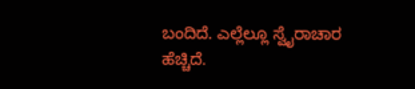ಬಂದಿದೆ. ಎಲ್ಲೆಲ್ಲೂ ಸ್ವೈರಾಚಾರ ಹೆಚ್ಚಿದೆ.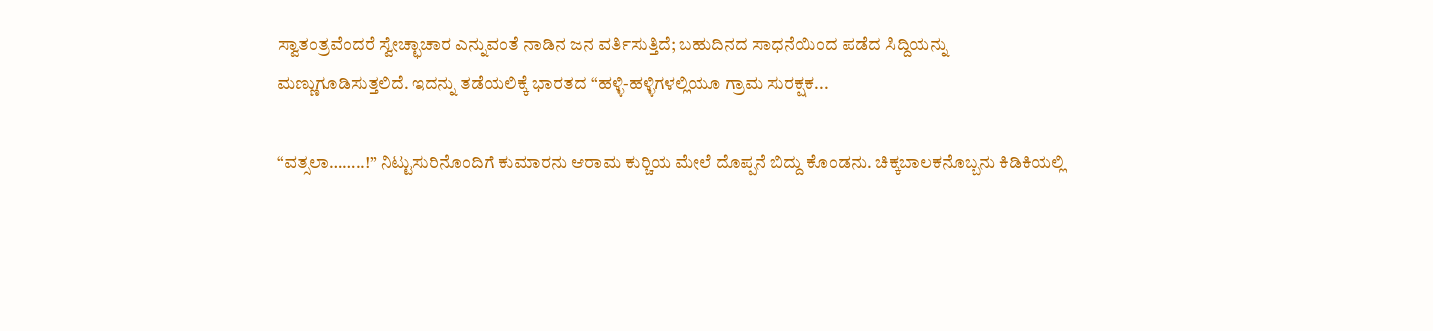ಸ್ವಾತಂತ್ರವೆಂದರೆ ಸ್ವೇಚ್ಛಾಚಾರ ಎನ್ನುವಂತೆ ನಾಡಿನ ಜನ ವರ್ತಿಸುತ್ತಿದೆ; ಬಹುದಿನದ ಸಾಧನೆಯಿಂದ ಪಡೆದ ಸಿದ್ದಿಯನ್ನು ಮಣ್ಣುಗೂಡಿಸುತ್ತಲಿದೆ. ಇದನ್ನು ತಡೆಯಲಿಕ್ಕೆ ಭಾರತದ “ಹಳ್ಳಿ-ಹಳ್ಳಿಗಳಲ್ಲಿಯೂ ಗ್ರಾಮ ಸುರಕ್ಷಕ...

“ವತ್ಸಲಾ……..!” ನಿಟ್ಟುಸುರಿನೊಂದಿಗೆ ಕುಮಾರನು ಆರಾಮ ಕುರ್‍ಚಿಯ ಮೇಲೆ ದೊಪ್ಪನೆ ಬಿದ್ದು ಕೊಂಡನು. ಚಿಕ್ಕಬಾಲಕನೊಬ್ಬನು ಕಿಡಿಕಿಯಲ್ಲಿ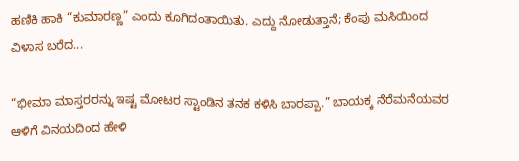ಹಣಿಕಿ ಹಾಕಿ “ಕುಮಾರಣ್ಣ” ಎಂದು ಕೂಗಿದಂತಾಯಿತು. ಎದ್ದು ನೋಡುತ್ತಾನೆ; ಕೆಂಪು ಮಸಿಯಿಂದ ವಿಳಾಸ ಬರೆದ...

“ಭೀಮಾ ಮಾಸ್ತರರನ್ನು ಇಷ್ಟ ಮೋಟರ ಸ್ಟಾಂಡಿನ ತನಕ ಕಳಿಸಿ ಬಾರಪ್ಪಾ.” ಬಾಯಕ್ಕ ನೆರೆಮನೆಯವರ ಆಳಿಗೆ ವಿನಯದಿಂದ ಹೇಳಿ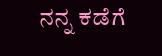ನನ್ನ ಕಡೆಗೆ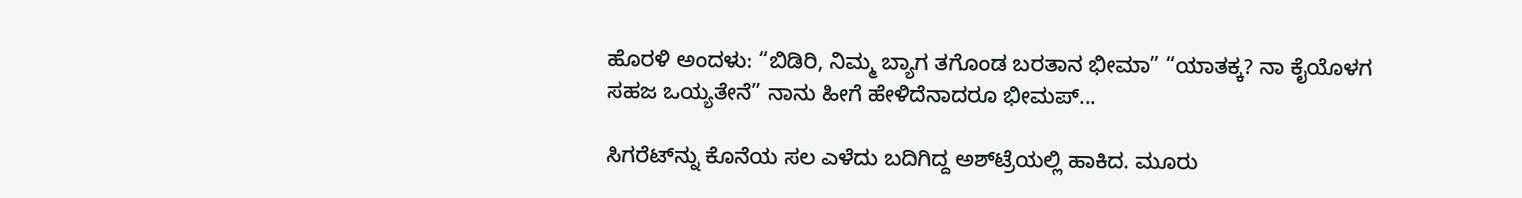ಹೊರಳಿ ಅಂದಳು: “ಬಿಡಿರಿ, ನಿಮ್ಮ ಬ್ಯಾಗ ತಗೊಂಡ ಬರತಾನ ಭೀಮಾ” “ಯಾತಕ್ಕ? ನಾ ಕೈಯೊಳಗ ಸಹಜ ಒಯ್ಯತೇನೆ” ನಾನು ಹೀಗೆ ಹೇಳಿದೆನಾದರೂ ಭೀಮಪ್...

ಸಿಗರೆಟ್‌ನ್ನು ಕೊನೆಯ ಸಲ ಎಳೆದು ಬದಿಗಿದ್ದ ಅಶ್‌ಟ್ರೆಯಲ್ಲಿ ಹಾಕಿದ. ಮೂರು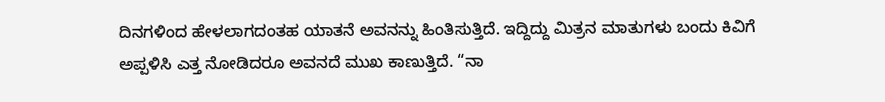ದಿನಗಳಿಂದ ಹೇಳಲಾಗದಂತಹ ಯಾತನೆ ಅವನನ್ನು ಹಿಂತಿಸುತ್ತಿದೆ. ಇದ್ದಿದ್ದು ಮಿತ್ರನ ಮಾತುಗಳು ಬಂದು ಕಿವಿಗೆ ಅಪ್ಪಳಿಸಿ ಎತ್ತ ನೋಡಿದರೂ ಅವನದೆ ಮುಖ ಕಾಣುತ್ತಿದೆ. “ನಾ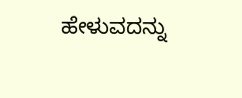ಹೇಳುವದನ್ನು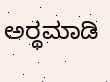ಅರ್‍ಥಮಾಡಿ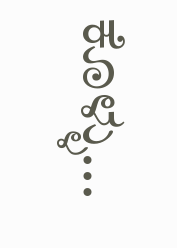ಕೊಳ್ಳು...